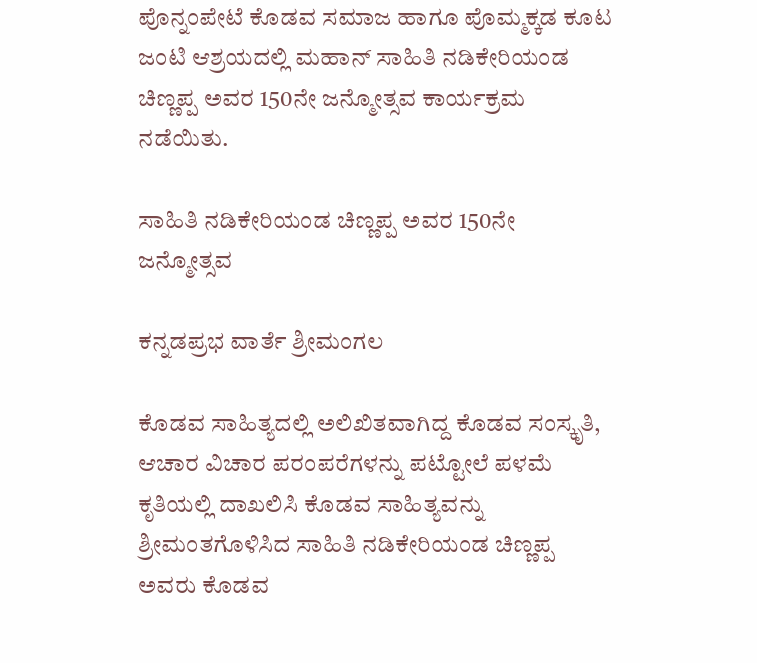ಪೊನ್ನಂಪೇಟೆ ಕೊಡವ ಸಮಾಜ ಹಾಗೂ ಪೊಮ್ಮಕ್ಕಡ ಕೂಟ ಜಂಟಿ ಆಶ್ರಯದಲ್ಲಿ ಮಹಾನ್ ಸಾಹಿತಿ ನಡಿಕೇರಿಯಂಡ ಚಿಣ್ಣಪ್ಪ ಅವರ 150ನೇ ಜನ್ಮೋತ್ಸವ ಕಾರ್ಯಕ್ರಮ ನಡೆಯಿತು.

ಸಾಹಿತಿ ನಡಿಕೇರಿಯಂಡ ಚಿಣ್ಣಪ್ಪ ಅವರ 150ನೇ ಜನ್ಮೋತ್ಸವ

ಕನ್ನಡಪ್ರಭ ವಾರ್ತೆ ಶ್ರೀಮಂಗಲ

ಕೊಡವ ಸಾಹಿತ್ಯದಲ್ಲಿ ಅಲಿಖಿತವಾಗಿದ್ದ ಕೊಡವ ಸಂಸ್ಕೃತಿ, ಆಚಾರ ವಿಚಾರ ಪರಂಪರೆಗಳನ್ನು ಪಟ್ಟೋಲೆ ಪಳಮೆ ಕೃತಿಯಲ್ಲಿ ದಾಖಲಿಸಿ ಕೊಡವ ಸಾಹಿತ್ಯವನ್ನು ಶ್ರೀಮಂತಗೊಳಿಸಿದ ಸಾಹಿತಿ ನಡಿಕೇರಿಯಂಡ ಚಿಣ್ಣಪ್ಪ ಅವರು ಕೊಡವ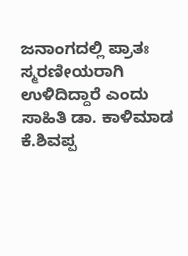ಜನಾಂಗದಲ್ಲಿ ಪ್ರಾತಃ ಸ್ಮರಣೀಯರಾಗಿ ಉಳಿದಿದ್ದಾರೆ ಎಂದು ಸಾಹಿತಿ ಡಾ. ಕಾಳಿಮಾಡ ಕೆ.ಶಿವಪ್ಪ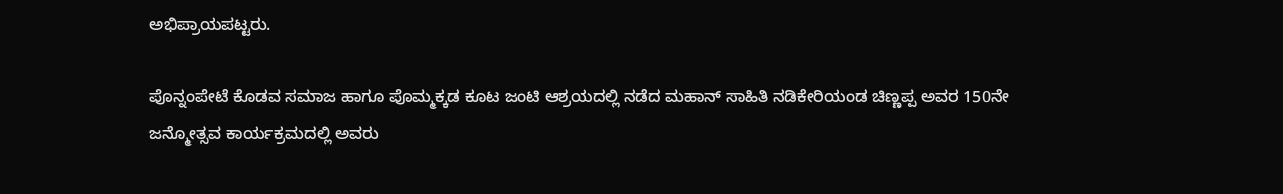ಅಭಿಪ್ರಾಯಪಟ್ಟರು.

ಪೊನ್ನಂಪೇಟೆ ಕೊಡವ ಸಮಾಜ ಹಾಗೂ ಪೊಮ್ಮಕ್ಕಡ ಕೂಟ ಜಂಟಿ ಆಶ್ರಯದಲ್ಲಿ ನಡೆದ ಮಹಾನ್ ಸಾಹಿತಿ ನಡಿಕೇರಿಯಂಡ ಚಿಣ್ಣಪ್ಪ ಅವರ 150ನೇ ಜನ್ಮೋತ್ಸವ ಕಾರ್ಯಕ್ರಮದಲ್ಲಿ ಅವರು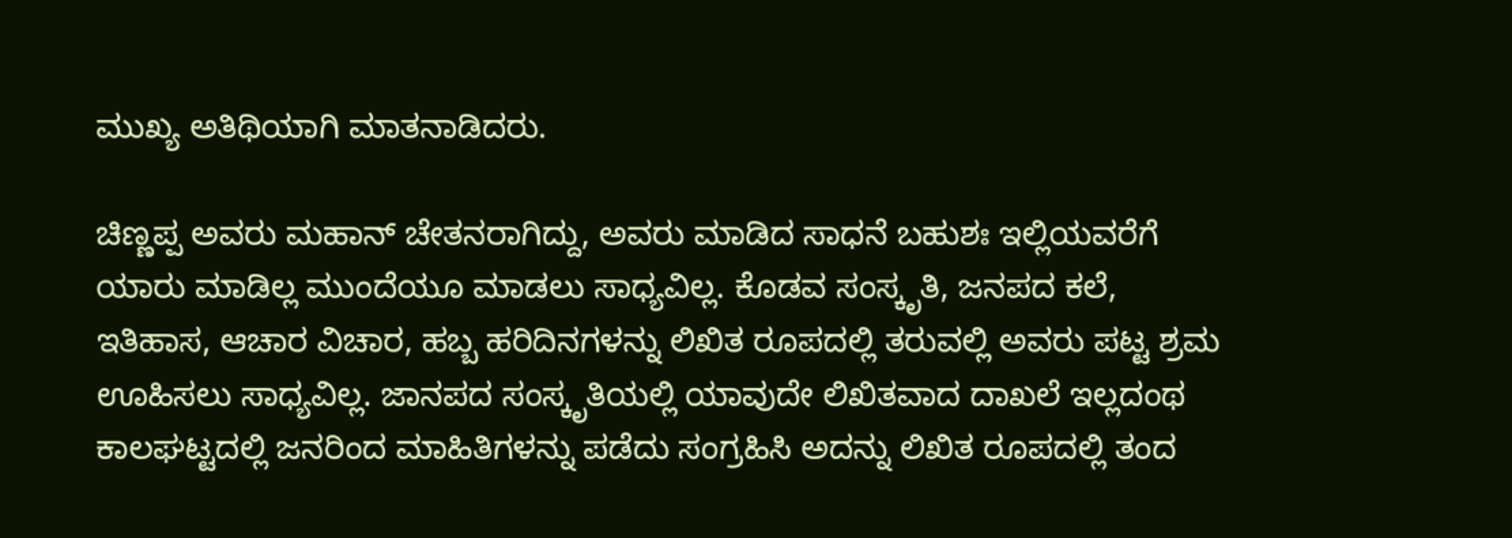ಮುಖ್ಯ ಅತಿಥಿಯಾಗಿ ಮಾತನಾಡಿದರು.

ಚಿಣ್ಣಪ್ಪ ಅವರು ಮಹಾನ್ ಚೇತನರಾಗಿದ್ದು, ಅವರು ಮಾಡಿದ ಸಾಧನೆ ಬಹುಶಃ ಇಲ್ಲಿಯವರೆಗೆ ಯಾರು ಮಾಡಿಲ್ಲ ಮುಂದೆಯೂ ಮಾಡಲು ಸಾಧ್ಯವಿಲ್ಲ. ಕೊಡವ ಸಂಸ್ಕೃತಿ, ಜನಪದ ಕಲೆ, ಇತಿಹಾಸ, ಆಚಾರ ವಿಚಾರ, ಹಬ್ಬ ಹರಿದಿನಗಳನ್ನು ಲಿಖಿತ ರೂಪದಲ್ಲಿ ತರುವಲ್ಲಿ ಅವರು ಪಟ್ಟ ಶ್ರಮ ಊಹಿಸಲು ಸಾಧ್ಯವಿಲ್ಲ. ಜಾನಪದ ಸಂಸ್ಕೃತಿಯಲ್ಲಿ ಯಾವುದೇ ಲಿಖಿತವಾದ ದಾಖಲೆ ಇಲ್ಲದಂಥ ಕಾಲಘಟ್ಟದಲ್ಲಿ ಜನರಿಂದ ಮಾಹಿತಿಗಳನ್ನು ಪಡೆದು ಸಂಗ್ರಹಿಸಿ ಅದನ್ನು ಲಿಖಿತ ರೂಪದಲ್ಲಿ ತಂದ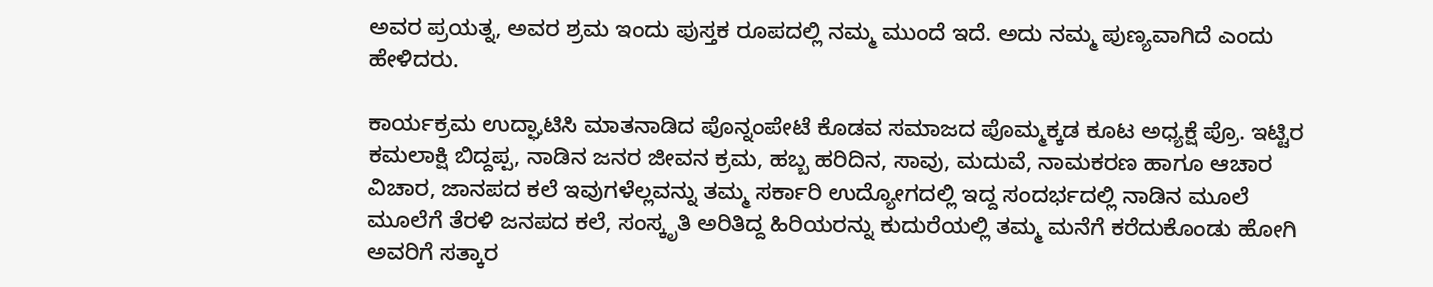ಅವರ ಪ್ರಯತ್ನ, ಅವರ ಶ್ರಮ ಇಂದು ಪುಸ್ತಕ ರೂಪದಲ್ಲಿ ನಮ್ಮ ಮುಂದೆ ಇದೆ. ಅದು ನಮ್ಮ ಪುಣ್ಯವಾಗಿದೆ ಎಂದು ಹೇಳಿದರು.

ಕಾರ್ಯಕ್ರಮ ಉದ್ಘಾಟಿಸಿ ಮಾತನಾಡಿದ ಪೊನ್ನಂಪೇಟೆ ಕೊಡವ ಸಮಾಜದ ಪೊಮ್ಮಕ್ಕಡ ಕೂಟ ಅಧ್ಯಕ್ಷೆ ಪ್ರೊ. ಇಟ್ಟಿರ ಕಮಲಾಕ್ಷಿ ಬಿದ್ದಪ್ಪ, ನಾಡಿನ ಜನರ ಜೀವನ ಕ್ರಮ, ಹಬ್ಬ ಹರಿದಿನ, ಸಾವು, ಮದುವೆ, ನಾಮಕರಣ ಹಾಗೂ ಆಚಾರ ವಿಚಾರ, ಜಾನಪದ ಕಲೆ ಇವುಗಳೆಲ್ಲವನ್ನು ತಮ್ಮ ಸರ್ಕಾರಿ ಉದ್ಯೋಗದಲ್ಲಿ ಇದ್ದ ಸಂದರ್ಭದಲ್ಲಿ ನಾಡಿನ ಮೂಲೆ ಮೂಲೆಗೆ ತೆರಳಿ ಜನಪದ ಕಲೆ, ಸಂಸ್ಕೃತಿ ಅರಿತಿದ್ದ ಹಿರಿಯರನ್ನು ಕುದುರೆಯಲ್ಲಿ ತಮ್ಮ ಮನೆಗೆ ಕರೆದುಕೊಂಡು ಹೋಗಿ ಅವರಿಗೆ ಸತ್ಕಾರ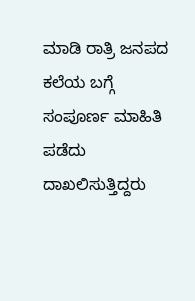ಮಾಡಿ ರಾತ್ರಿ ಜನಪದ ಕಲೆಯ ಬಗ್ಗೆ ಸಂಪೂರ್ಣ ಮಾಹಿತಿ ಪಡೆದು ದಾಖಲಿಸುತ್ತಿದ್ದರು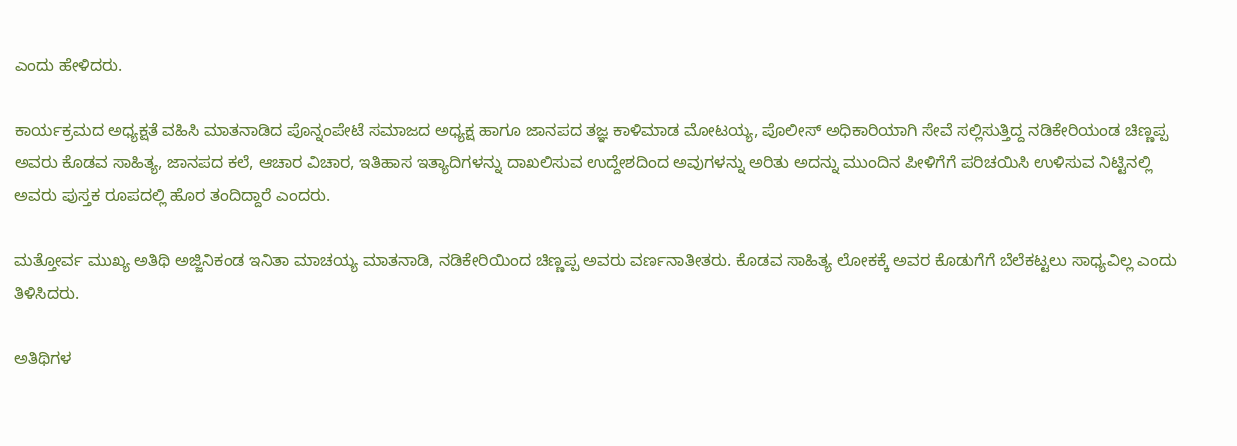ಎಂದು ಹೇಳಿದರು.

ಕಾರ್ಯಕ್ರಮದ ಅಧ್ಯಕ್ಷತೆ ವಹಿಸಿ ಮಾತನಾಡಿದ ಪೊನ್ನಂಪೇಟೆ ಸಮಾಜದ ಅಧ್ಯಕ್ಷ ಹಾಗೂ ಜಾನಪದ ತಜ್ಞ ಕಾಳಿಮಾಡ ಮೋಟಯ್ಯ, ಪೊಲೀಸ್ ಅಧಿಕಾರಿಯಾಗಿ ಸೇವೆ ಸಲ್ಲಿಸುತ್ತಿದ್ದ ನಡಿಕೇರಿಯಂಡ ಚಿಣ್ಣಪ್ಪ ಅವರು ಕೊಡವ ಸಾಹಿತ್ಯ, ಜಾನಪದ ಕಲೆ, ಆಚಾರ ವಿಚಾರ, ಇತಿಹಾಸ ಇತ್ಯಾದಿಗಳನ್ನು ದಾಖಲಿಸುವ ಉದ್ದೇಶದಿಂದ ಅವುಗಳನ್ನು ಅರಿತು ಅದನ್ನು ಮುಂದಿನ ಪೀಳಿಗೆಗೆ ಪರಿಚಯಿಸಿ ಉಳಿಸುವ ನಿಟ್ಟಿನಲ್ಲಿ ಅವರು ಪುಸ್ತಕ ರೂಪದಲ್ಲಿ ಹೊರ ತಂದಿದ್ದಾರೆ ಎಂದರು.

ಮತ್ತೋರ್ವ ಮುಖ್ಯ ಅತಿಥಿ ಅಜ್ಜಿನಿಕಂಡ ಇನಿತಾ ಮಾಚಯ್ಯ ಮಾತನಾಡಿ, ನಡಿಕೇರಿಯಿಂದ ಚಿಣ್ಣಪ್ಪ ಅವರು ವರ್ಣನಾತೀತರು. ಕೊಡವ ಸಾಹಿತ್ಯ ಲೋಕಕ್ಕೆ ಅವರ ಕೊಡುಗೆಗೆ ಬೆಲೆಕಟ್ಟಲು ಸಾಧ್ಯವಿಲ್ಲ ಎಂದು ತಿಳಿಸಿದರು.

ಅತಿಥಿಗಳ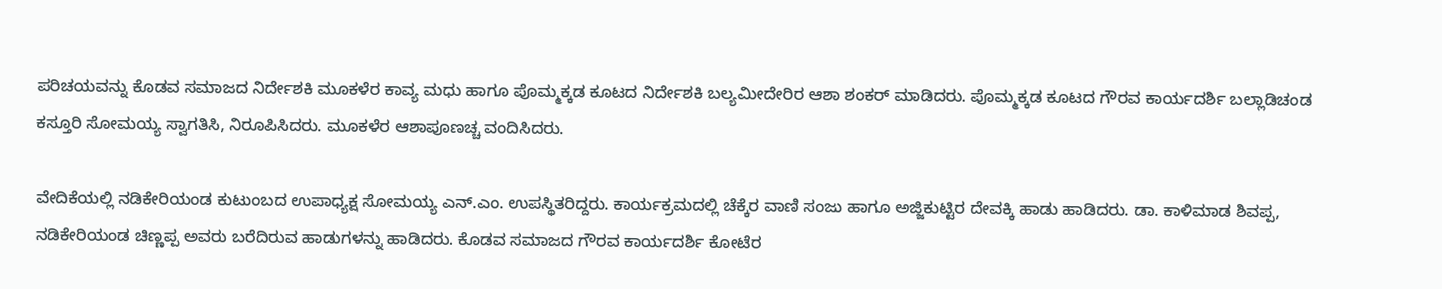ಪರಿಚಯವನ್ನು ಕೊಡವ ಸಮಾಜದ ನಿರ್ದೇಶಕಿ ಮೂಕಳೆರ ಕಾವ್ಯ ಮಧು ಹಾಗೂ ಪೊಮ್ಮಕ್ಕಡ ಕೂಟದ ನಿರ್ದೇಶಕಿ ಬಲ್ಯಮೀದೇರಿರ ಆಶಾ ಶಂಕರ್ ಮಾಡಿದರು. ಪೊಮ್ಮಕ್ಕಡ ಕೂಟದ ಗೌರವ ಕಾರ್ಯದರ್ಶಿ ಬಲ್ಲಾಡಿಚಂಡ ಕಸ್ತೂರಿ ಸೋಮಯ್ಯ ಸ್ವಾಗತಿಸಿ, ನಿರೂಪಿಸಿದರು. ಮೂಕಳೆರ ಆಶಾಪೂಣಚ್ಚ ವಂದಿಸಿದರು.

ವೇದಿಕೆಯಲ್ಲಿ ನಡಿಕೇರಿಯಂಡ ಕುಟುಂಬದ ಉಪಾಧ್ಯಕ್ಷ ಸೋಮಯ್ಯ ಎನ್.ಎಂ. ಉಪಸ್ಥಿತರಿದ್ದರು. ಕಾರ್ಯಕ್ರಮದಲ್ಲಿ ಚೆಕ್ಕೆರ ವಾಣಿ ಸಂಜು ಹಾಗೂ ಅಜ್ಜಿಕುಟ್ಟಿರ ದೇವಕ್ಕಿ ಹಾಡು ಹಾಡಿದರು. ಡಾ. ಕಾಳಿಮಾಡ ಶಿವಪ್ಪ, ನಡಿಕೇರಿಯಂಡ ಚಿಣ್ಣಪ್ಪ ಅವರು ಬರೆದಿರುವ ಹಾಡುಗಳನ್ನು ಹಾಡಿದರು. ಕೊಡವ ಸಮಾಜದ ಗೌರವ ಕಾರ್ಯದರ್ಶಿ ಕೋಟೆರ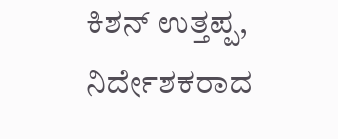ಕಿಶನ್ ಉತ್ತಪ್ಪ, ನಿರ್ದೇಶಕರಾದ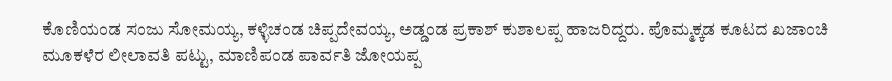ಕೊಣಿಯಂಡ ಸಂಜು ಸೋಮಯ್ಯ, ಕಳ್ಳಿಚಂಡ ಚಿಪ್ಪದೇವಯ್ಯ, ಅಡ್ಡಂಡ ಪ್ರಕಾಶ್ ಕುಶಾಲಪ್ಪ ಹಾಜರಿದ್ದರು. ಪೊಮ್ಮಕ್ಕಡ ಕೂಟದ ಖಜಾಂಚಿ ಮೂಕಳೆರ ಲೀಲಾವತಿ ಪಟ್ಟು, ಮಾಣಿಪಂಡ ಪಾರ್ವತಿ ಜೋಯಪ್ಪ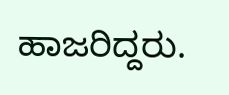ಹಾಜರಿದ್ದರು.